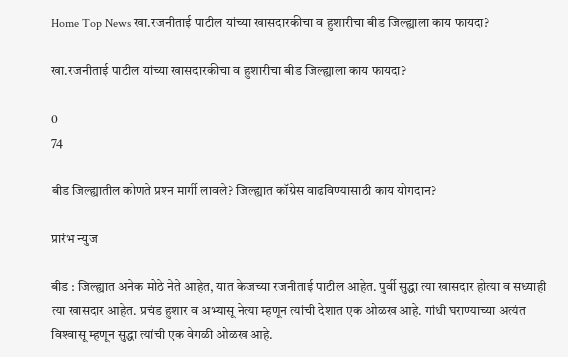Home Top News खा.रजनीताई पाटील यांच्या खासदारकीचा व हुशारीचा बीड जिल्ह्याला काय फायदा?

खा.रजनीताई पाटील यांच्या खासदारकीचा व हुशारीचा बीड जिल्ह्याला काय फायदा?

0
74

बीड जिल्ह्यातील कोणते प्रश्‍न मार्गी लावले? जिल्ह्यात कॉग्रेस वाढविण्यासाठी काय योगदान?

प्रारंभ न्युज

बीड : जिल्ह्यात अनेक मोठे नेते आहेत, यात केजच्या रजनीताई पाटील आहेत. पुर्वी सुद्धा त्या खासदार होत्या व सध्याही त्या खासदार आहेत. प्रचंड हुशार व अभ्यासू नेत्या म्हणून त्यांची देशात एक ओळख आहे. गांधी घराण्याच्या अत्यंत विश्‍वासू म्हणून सुद्धा त्यांची एक वेगळी ओळख आहे.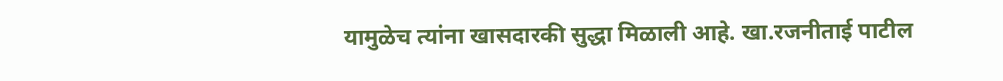यामुळेच त्यांना खासदारकी सुद्धा मिळाली आहे. खा.रजनीताई पाटील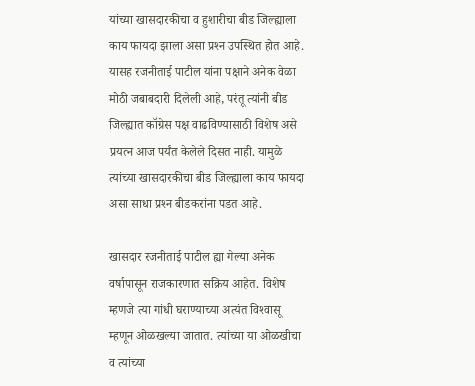यांच्या खासदारकीचा व हुशारीचा बीड जिल्ह्याला काय फायदा झाला असा प्रश्‍न उपस्थित होत आहे. यासह रजनीताई पाटील यांना पक्षाने अनेक वेळा मोठी जबाबदारी दिलेली आहे, परंतू त्यांनी बीड जिल्ह्यात कॉग्रेस पक्ष वाढविण्यासाठी विशेष असे प्रयत्न आज पर्यंत केलेले दिसत नाही. यामुळे त्यांच्या खासदारकीचा बीड जिल्ह्याला काय फायदा असा साधा प्रश्‍न बीडकरांना पडत आहे.

खासदार रजनीताई पाटील ह्या गेल्या अनेक वर्षापासून राजकारणात सक्रिय आहेत. विशेष म्हणजे त्या गांधी घराण्याच्या अत्यंत विश्‍वासू म्हणून ओळखल्या जातात. त्यांच्या या ओळखीचा व त्यांच्या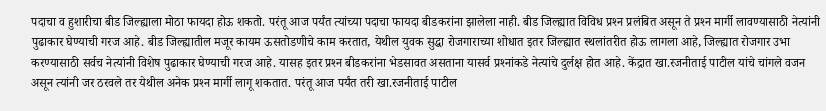पदाचा व हुशारीचा बीड जिल्ह्याला मोठा फायदा होऊ शकतो. परंतू आज पर्यंत त्यांच्या पदाचा फायदा बीडकरांना झालेला नाही. बीड जिल्ह्यात विविध प्रश्‍न प्रलंबित असून ते प्रश्‍न मार्गी लावण्यासाठी नेत्यांनी पुढाकार घेण्याची गरज आहे. बीड जिल्ह्यातील मजूर कायम ऊसतोडणीचे काम करतात, येथील युवक सुद्धा रोजगाराच्या शोधात इतर जिल्ह्यात स्थलांतरीत होऊ लागला आहे, जिल्ह्यात रोजगार उभा करण्यासाठी सर्वच नेत्यांनी विशेष पुढाकार घेण्याची गरज आहे. यासह इतर प्रश्‍न बीडकरांना भेडसावत असताना यासर्व प्रश्‍नांकडे नेत्यांचे दुर्लक्ष होत आहे. केंद्रात खा.रजनीताई पाटील यांचे चांगले वजन असून त्यांनी जर ठरवले तर येथील अनेक प्रश्‍न मार्गी लागू शकतात. परंतू आज पर्यंत तरी खा.रजनीताई पाटील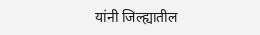यांनी जिल्ह्यातील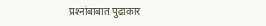प्रश्‍नांबाबात पुढाकार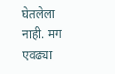घेतलेला नाही. मग एवढ्या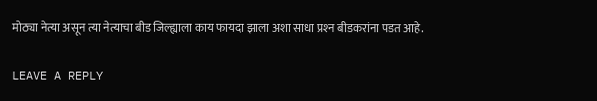मोठ्या नेत्या असून त्या नेत्याचा बीड जिल्ह्याला काय फायदा झाला अशा साधा प्रश्‍न बीडकरांना पडत आहे.

LEAVE A REPLY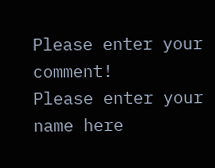Please enter your comment!
Please enter your name here